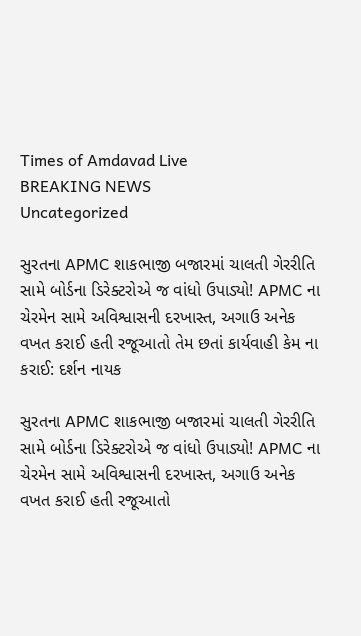Times of Amdavad Live
BREAKING NEWS
Uncategorized

સુરતના APMC શાકભાજી બજારમાં ચાલતી ગેરરીતિ સામે બોર્ડના ડિરેક્ટરોએ જ વાંધો ઉપાડ્યો! APMC ના ચેરમેન સામે અવિશ્વાસની દરખાસ્ત, અગાઉ અનેક વખત કરાઈ હતી રજૂઆતો તેમ છતાં કાર્યવાહી કેમ ના કરાઈ: દર્શન નાયક

સુરતના APMC શાકભાજી બજારમાં ચાલતી ગેરરીતિ સામે બોર્ડના ડિરેક્ટરોએ જ વાંધો ઉપાડ્યો! APMC ના ચેરમેન સામે અવિશ્વાસની દરખાસ્ત, અગાઉ અનેક વખત કરાઈ હતી રજૂઆતો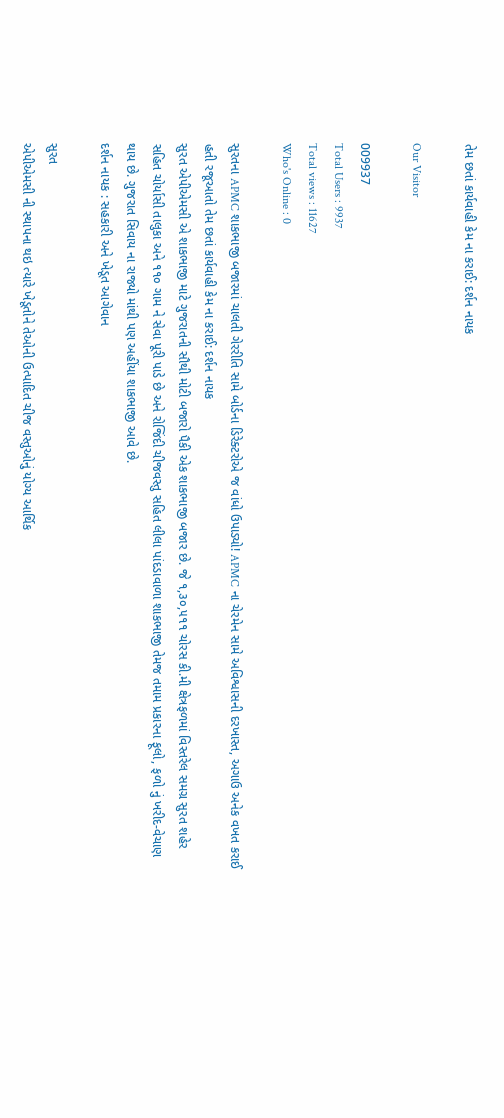તેમ છતાં કાર્યવાહી કેમ ના કરાઈ: દર્શન નાયક

Our Visitor

009937
Total Users : 9937
Total views : 11627
Who's Online : 0

સુરતના APMC શાકભાજી બજારમાં ચાલતી ગેરરીતિ સામે બોર્ડના ડિરેક્ટરોએ જ વાંધો ઉપાડ્યો! APMC ના ચેરમેન સામે અવિશ્વાસની દરખાસ્ત, અગાઉ અનેક વખત કરાઈ હતી રજૂઆતો તેમ છતાં કાર્યવાહી કેમ ના કરાઈ: દર્શન નાયક
સુરત એપીએમસી એ શાકભાજી માટે ગુજરાતની સૌથી મોટી બજારો પૈકી એક શાકભાજી બજાર છે. જે ૧,૩૦,૫૧૧ ચોરસ કી.મી ક્ષેત્રફળમાં વિસ્તરેલ સમગ્ર સુરત શહેર સહિત ચોર્યાસી તાલુકા અને ૧૧૦ ગામ ને સેવા પૂરી પાડે છે અને રોજિંદી ચીજવસ્તુ સહિત લીલા પાંદડાવાળા શાકભાજી તેમજ તમામ પ્રકારના ફૂલો, ફળો નું ખરીદ-વેચાણ થાય છે. ગુજરાત સિવાય ના રાજ્યો માંથી પણ અહીંયા શાકભાજી આવે છે.
દર્શન નાયક : સહકારી અને ખેડૂત આગેવાન

સુરત
એપીએમસી ની સ્થાપના થઇ ત્યારે ખેડૂતોને તેઓની ઉત્પાદિત ચીજ વસ્તુઓનું યોગ્ય આર્થિક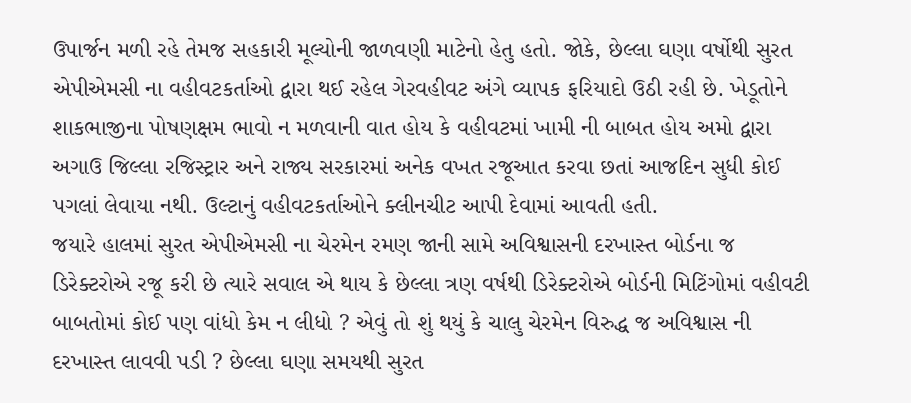ઉપાર્જન મળી રહે તેમજ સહકારી મૂલ્યોની જાળવણી માટેનો હેતુ હતો. જોકે, છેલ્લા ઘણા વર્ષોથી સુરત એપીએમસી ના વહીવટકર્તાઓ દ્વારા થઈ રહેલ ગેરવહીવટ અંગે વ્યાપક ફરિયાદો ઉઠી રહી છે. ખેડૂતોને શાકભાજીના પોષણક્ષમ ભાવો ન મળવાની વાત હોય કે વહીવટમાં ખામી ની બાબત હોય અમો દ્વારા અગાઉ જિલ્લા રજિસ્ટ્રાર અને રાજ્ય સરકારમાં અનેક વખત રજૂઆત કરવા છતાં આજદિન સુધી કોઈ પગલાં લેવાયા નથી. ઉલ્ટાનું વહીવટકર્તાઓને ક્લીનચીટ આપી દેવામાં આવતી હતી.
જયારે હાલમાં સુરત એપીએમસી ના ચેરમેન રમણ જાની સામે અવિશ્વાસની દરખાસ્ત બોર્ડના જ ડિરેક્ટરોએ રજૂ કરી છે ત્યારે સવાલ એ થાય કે છેલ્લા ત્રણ વર્ષથી ડિરેક્ટરોએ બોર્ડની મિટિંગોમાં વહીવટી બાબતોમાં કોઈ પણ વાંધો કેમ ન લીધો ? એવું તો શું થયું કે ચાલુ ચેરમેન વિરુદ્ધ જ અવિશ્વાસ ની દરખાસ્ત લાવવી પડી ? છેલ્લા ઘણા સમયથી સુરત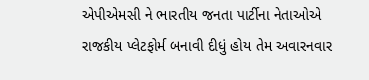એપીએમસી ને ભારતીય જનતા પાર્ટીના નેતાઓએ રાજકીય પ્લેટફોર્મ બનાવી દીધું હોય તેમ અવારનવાર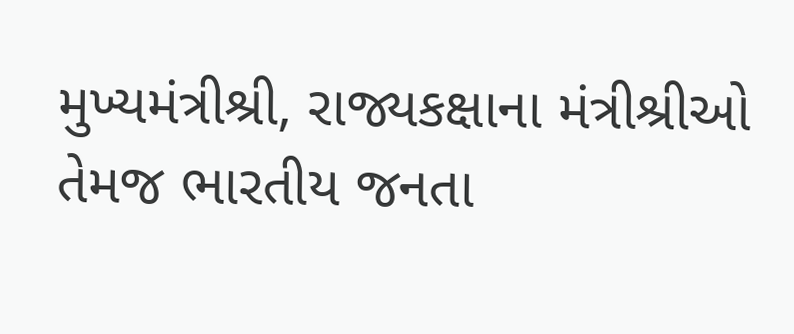મુખ્યમંત્રીશ્રી, રાજ્યકક્ષાના મંત્રીશ્રીઓ તેમજ ભારતીય જનતા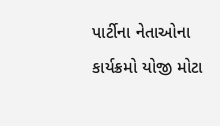પાર્ટીના નેતાઓના કાર્યક્રમો યોજી મોટા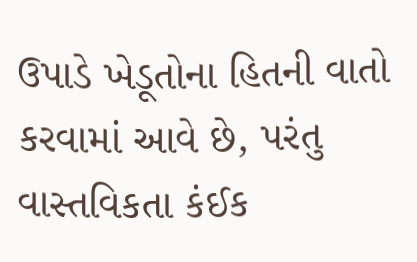ઉપાડે ખેડૂતોના હિતની વાતો કરવામાં આવે છે, પરંતુ વાસ્તવિકતા કંઈક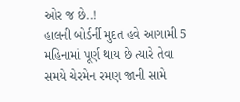ઓર જ છે..!
હાલની બોર્ડર્ની મુદત હવે આગામી 5 મહિનામાં પૂર્ણ થાય છે ત્યારે તેવા સમયે ચેરમેન રમણ જાની સામે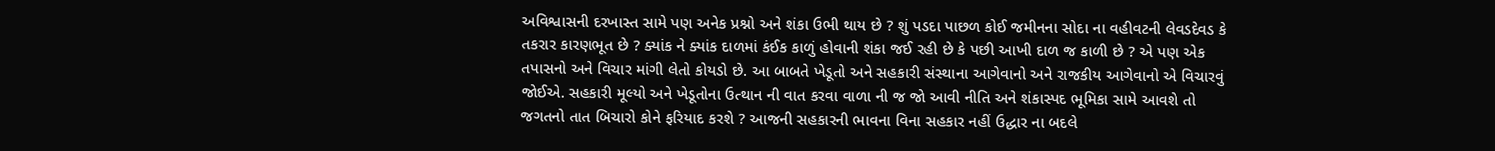અવિશ્વાસની દરખાસ્ત સામે પણ અનેક પ્રશ્નો અને શંકા ઉભી થાય છે ? શું પડદા પાછળ કોઈ જમીનના સોદા ના વહીવટની લેવડદેવડ કે તકરાર કારણભૂત છે ? ક્યાંક ને ક્યાંક દાળમાં કંઈક કાળું હોવાની શંકા જઈ રહી છે કે પછી આખી દાળ જ કાળી છે ? એ પણ એક તપાસનો અને વિચાર માંગી લેતો કોયડો છે. આ બાબતે ખેડૂતો અને સહકારી સંસ્થાના આગેવાનો અને રાજકીય આગેવાનો એ વિચારવું જોઈએ. સહકારી મૂલ્યો અને ખેડૂતોના ઉત્થાન ની વાત કરવા વાળા ની જ જો આવી નીતિ અને શંકાસ્પદ ભૂમિકા સામે આવશે તો જગતનો તાત બિચારો કોને ફરિયાદ કરશે ? આજની સહકારની ભાવના વિના સહકાર નહીં ઉદ્ધાર ના બદલે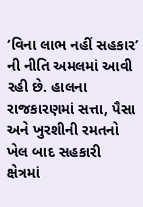‘વિના લાભ નહીં સહકાર’ ની નીતિ અમલમાં આવી રહી છે. હાલના રાજકારણમાં સત્તા, પૈસા અને ખુરશીની રમતનો ખેલ બાદ સહકારી ક્ષેત્રમાં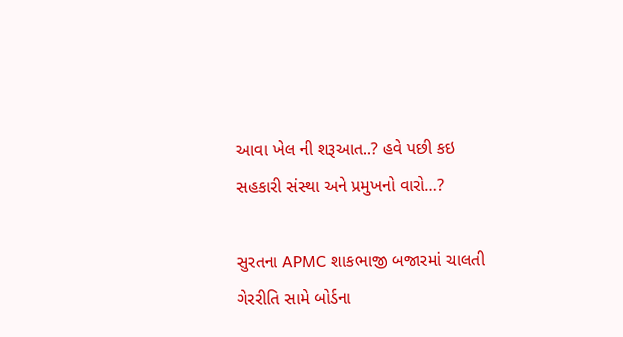આવા ખેલ ની શરૂઆત..? હવે પછી કઇ સહકારી સંસ્થા અને પ્રમુખનો વારો…?

સુરતના APMC શાકભાજી બજારમાં ચાલતી ગેરરીતિ સામે બોર્ડના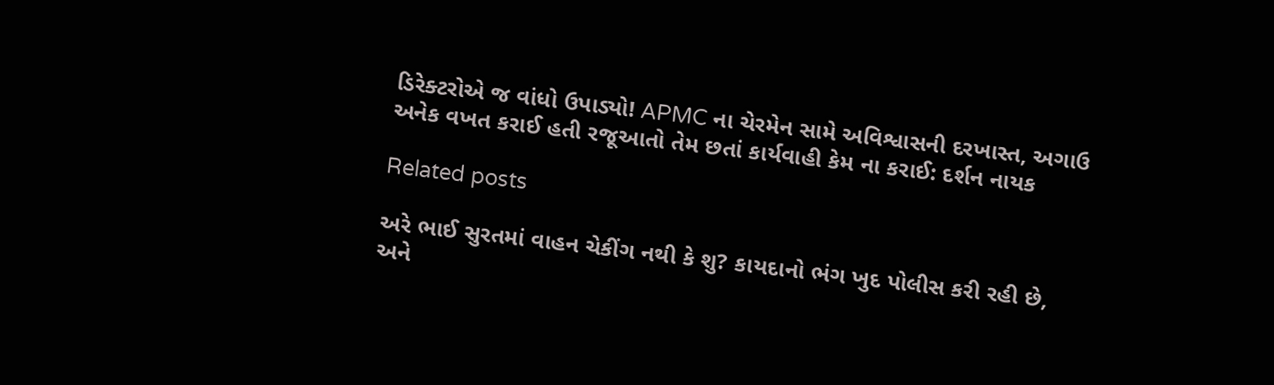ડિરેક્ટરોએ જ વાંધો ઉપાડ્યો! APMC ના ચેરમેન સામે અવિશ્વાસની દરખાસ્ત, અગાઉ અનેક વખત કરાઈ હતી રજૂઆતો તેમ છતાં કાર્યવાહી કેમ ના કરાઈ: દર્શન નાયક

Related posts

અરે ભાઈ સુરતમાં વાહન ચેકીંગ નથી કે શુ? કાયદાનો ભંગ ખુદ પોલીસ કરી રહી છે, અને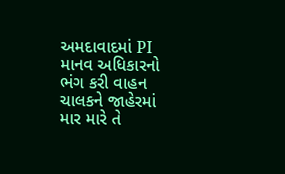અમદાવાદમાં PI માનવ અધિકારનો ભંગ કરી વાહન ચાલકને જાહેરમાં માર મારે તે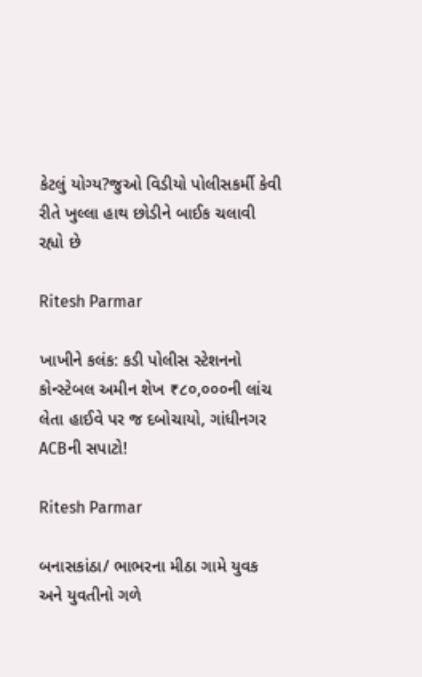કેટલું યોગ્ય?જુઓ વિડીયો પોલીસકર્મી કેવી રીતે ખુલ્લા હાથ છોડીને બાઈક ચલાવી રહ્યો છે

Ritesh Parmar

ખાખીને કલંક: કડી પોલીસ સ્ટેશનનો કોન્સ્ટેબલ અમીન શેખ ₹૮૦,૦૦૦ની લાંચ લેતા હાઈવે પર જ દબોચાયો, ગાંધીનગર ACBની સપાટો!

Ritesh Parmar

બનાસકાંઠા/ ભાભરના મીઠા ગામે યુવક અને યુવતીનો ગળે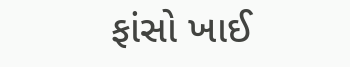ફાંસો ખાઈ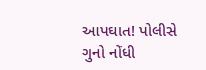આપઘાત! પોલીસે ગુનો નોંધી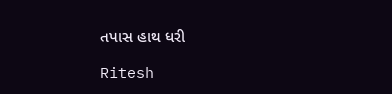તપાસ હાથ ધરી

Ritesh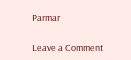Parmar

Leave a Comment